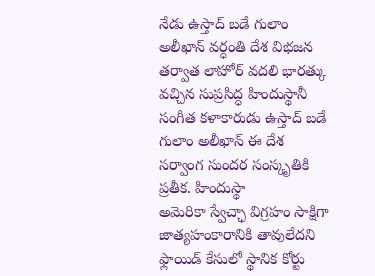నేడు ఉస్తాద్ బడే గులాం అలీఖాన్ వర్ధంతి దేశ విభజన తర్వాత లాహోర్ వదలి భారత్కు వచ్చిన సుప్రసిద్ధ హిందుస్థానీ సంగీత కళాకారుడు ఉస్తాద్ బడే గులాం అలీఖాన్ ఈ దేశ సర్వాంగ సుందర సంస్కృతికి ప్రతీక. హిందుస్థా
అమెరికా స్వేచ్ఛా విగ్రహం సాక్షిగా జాత్యహంకారానికి తావులేదని ఫ్లాయిడ్ కేసులో స్థానిక కోర్టు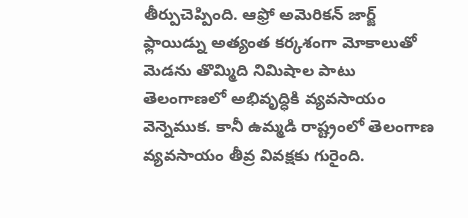తీర్పుచెప్పింది. ఆఫ్రో అమెరికన్ జార్జ్ ఫ్లాయిడ్ను అత్యంత కర్కశంగా మోకాలుతో మెడను తొమ్మిది నిమిషాల పాటు
తెలంగాణలో అభివృద్ధికి వ్యవసాయం వెన్నెముక. కానీ ఉమ్మడి రాష్ట్రంలో తెలంగాణ వ్యవసాయం తీవ్ర వివక్షకు గురైంది.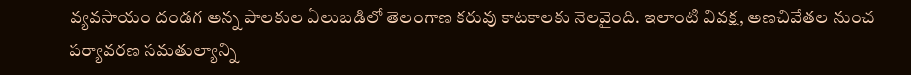వ్యవసాయం దండగ అన్న పాలకుల ఏలుబడిలో తెలంగాణ కరువు కాటకాలకు నెలవైంది. ఇలాంటి వివక్ష, అణచివేతల నుంచ
పర్యావరణ సమతుల్యాన్ని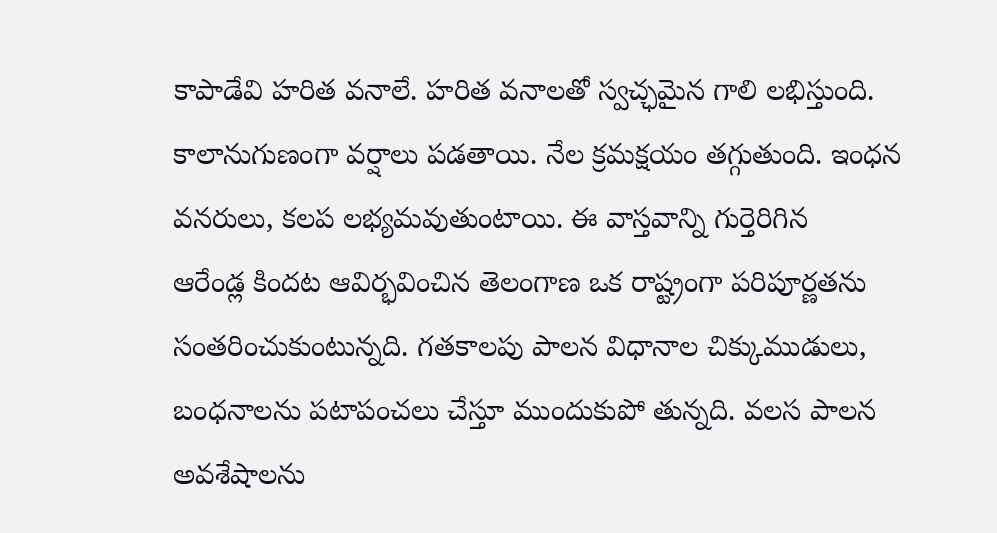కాపాడేవి హరిత వనాలే. హరిత వనాలతో స్వచ్ఛమైన గాలి లభిస్తుంది. కాలానుగుణంగా వర్షాలు పడతాయి. నేల క్రమక్షయం తగ్గుతుంది. ఇంధన వనరులు, కలప లభ్యమవుతుంటాయి. ఈ వాస్తవాన్ని గుర్తెరిగిన
ఆరేండ్ల కిందట ఆవిర్భవించిన తెలంగాణ ఒక రాష్ట్రంగా పరిపూర్ణతను సంతరించుకుంటున్నది. గతకాలపు పాలన విధానాల చిక్కుముడులు, బంధనాలను పటాపంచలు చేస్తూ ముందుకుపో తున్నది. వలస పాలన అవశేషాలను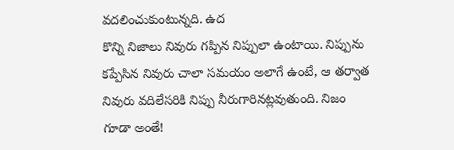వదలించుకుంటున్నది. ఉద
కొన్ని నిజాలు నివురు గప్పిన నిప్పులా ఉంటాయి. నిప్పును కప్పేసిన నివురు చాలా సమయం అలాగే ఉంటే, ఆ తర్వాత నివురు వదిలేసరికి నిప్పు నీరుగారినట్లవుతుంది. నిజం గూడా అంతే!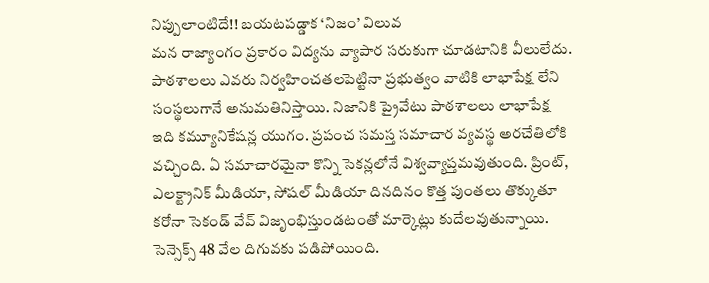నిప్పులాంటిదే!! బయటపడ్డాక ‘నిజం’ విలువ
మన రాజ్యాంగం ప్రకారం విద్యను వ్యాపార సరుకుగా చూడటానికి వీలులేదు. పాఠశాలలు ఎవరు నిర్వహించతలపెట్టినా ప్రభుత్వం వాటికి లాభాపేక్ష లేని సంస్థలుగానే అనుమతినిస్తాయి. నిజానికి ప్రైవేటు పాఠశాలలు లాభాపేక్ష
ఇది కమ్యూనికేషన్ల యుగం. ప్రపంచ సమస్త సమాచార వ్యవస్థ అరచేతిలోకి వచ్చింది. ఏ సమాచారమైనా కొన్ని సెకన్లలోనే విశ్వవ్యాప్తమవుతుంది. ప్రింట్, ఎలక్ట్రానిక్ మీడియా, సోషల్ మీడియా దినదినం కొత్త పుంతలు తొక్కుతూ
కరోనా సెకండ్ వేవ్ విజృంభిస్తుండటంతో మార్కెట్లు కుదేలవుతున్నాయి. సెన్సెక్స్ 48 వేల దిగువకు పడిపోయింది.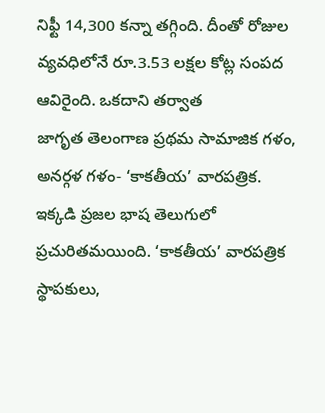నిఫ్టీ 14,300 కన్నా తగ్గింది. దీంతో రోజుల వ్యవధిలోనే రూ.3.53 లక్షల కోట్ల సంపద ఆవిరైంది. ఒకదాని తర్వాత
జాగృత తెలంగాణ ప్రథమ సామాజిక గళం, అనర్గళ గళం- ‘కాకతీయ’ వారపత్రిక. ఇక్కడి ప్రజల భాష తెలుగులో ప్రచురితమయింది. ‘కాకతీయ’ వారపత్రిక స్థాపకులు,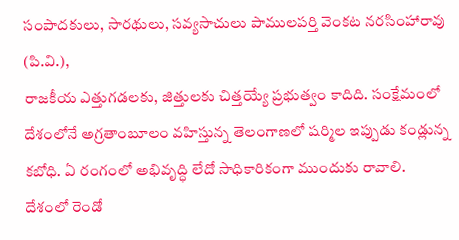సంపాదకులు, సారథులు, సవ్యసాచులు పాములపర్తి వెంకట నరసింహారావు (పి.వి.),
రాజకీయ ఎత్తుగడలకు, జిత్తులకు చిత్తయ్యే ప్రభుత్వం కాదిది. సంక్షేమంలో దేశంలోనే అగ్రతాంబూలం వహిస్తున్న తెలంగాణలో షర్మిల ఇప్పుడు కండ్లున్న కబోధి. ఏ రంగంలో అభివృద్ధి లేదో సాధికారికంగా ముందుకు రావాలి.
దేశంలో రెండో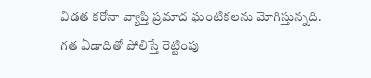విడత కరోనా వ్యాప్తి ప్రమాద ఘంటికలను మోగిస్తున్నది. గత ఏడాదితో పోలిస్తే రెట్టింపు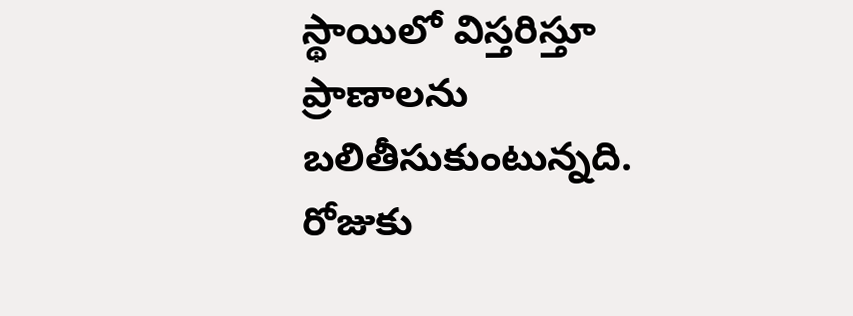స్థాయిలో విస్తరిస్తూ ప్రాణాలను బలితీసుకుంటున్నది. రోజుకు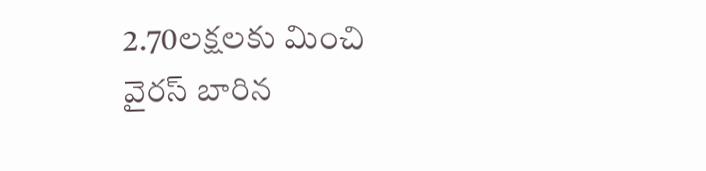2.70లక్షలకు మించి వైరస్ బారిన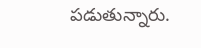పడుతున్నారు.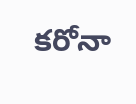కరోనా